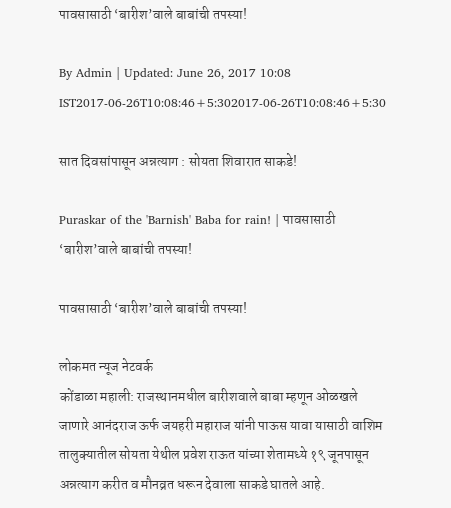पावसासाठी ‘बारीश’वाले बाबांची तपस्या!

By Admin | Updated: June 26, 2017 10:08 IST2017-06-26T10:08:46+5:302017-06-26T10:08:46+5:30

सात दिवसांपासून अन्नत्याग : सोयता शिवारात साकडे!

Puraskar of the 'Barnish' Baba for rain! | पावसासाठी ‘बारीश’वाले बाबांची तपस्या!

पावसासाठी ‘बारीश’वाले बाबांची तपस्या!

लोकमत न्यूज नेटवर्क
कोंडाळा महाली: राजस्थानमधील बारीशवाले बाबा म्हणून ओळखले जाणारे आनंदराज ऊर्फ जयहरी महाराज यांनी पाऊस यावा यासाठी वाशिम तालुक्यातील सोयता येथील प्रवेश राऊत यांच्या शेतामध्ये १९ जूनपासून अन्नत्याग करीत व मौनव्रत धरून देवाला साकडे घातले आहे.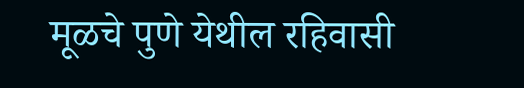मूळचे पुणे येथील रहिवासी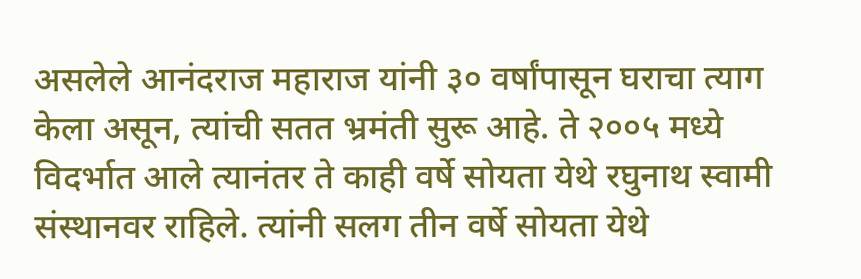असलेले आनंदराज महाराज यांनी ३० वर्षांपासून घराचा त्याग केला असून, त्यांची सतत भ्रमंती सुरू आहे. ते २००५ मध्ये विदर्भात आले त्यानंतर ते काही वर्षे सोयता येथे रघुनाथ स्वामी संस्थानवर राहिले. त्यांनी सलग तीन वर्षे सोयता येथे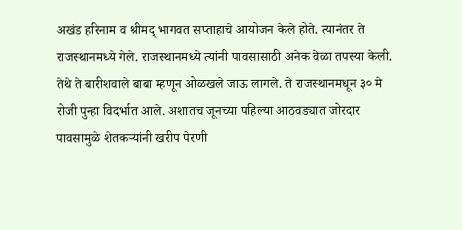अखंड हरिनाम व श्रीमद् भागवत सप्ताहाचे आयोजन केले होते. त्यानंतर ते राजस्थानमध्ये गेले. राजस्थानमध्ये त्यांनी पावसासाठी अनेक वेळा तपस्या केली. तेथे ते बारीशवाले बाबा म्हणून ओळखले जाऊ लागले. ते राजस्थानमधून ३० मे रोजी पुन्हा विदर्भात आले. अशातच जूनच्या पहिल्या आठवड्यात जोरदार पावसामुळे शेतकऱ्यांनी खरीप पेरणी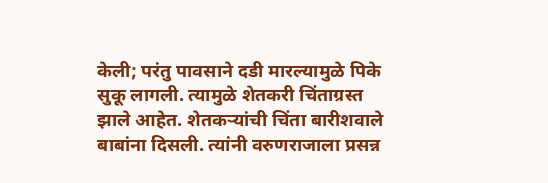केली; परंतु पावसाने दडी मारल्यामुळे पिके सुकू लागली. त्यामुळे शेतकरी चिंताग्रस्त झाले आहेत. शेतकऱ्यांची चिंता बारीशवाले बाबांना दिसली. त्यांनी वरुणराजाला प्रसन्न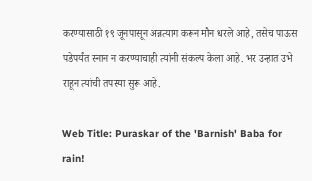करण्यासाठी १९ जूनपासून अन्नत्याग करून मौन धरले आहे, तसेच पाऊस पडेपर्यंत स्नान न करण्याचाही त्यांनी संकल्प केला आहे. भर उन्हात उभे राहून त्यांची तपस्या सुरू आहे.

Web Title: Puraskar of the 'Barnish' Baba for rain!